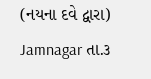(નયના દવે દ્વારા)
Jamnagar તા.૩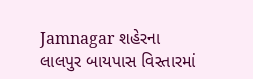Jamnagar શહેરના લાલપુર બાયપાસ વિસ્તારમાં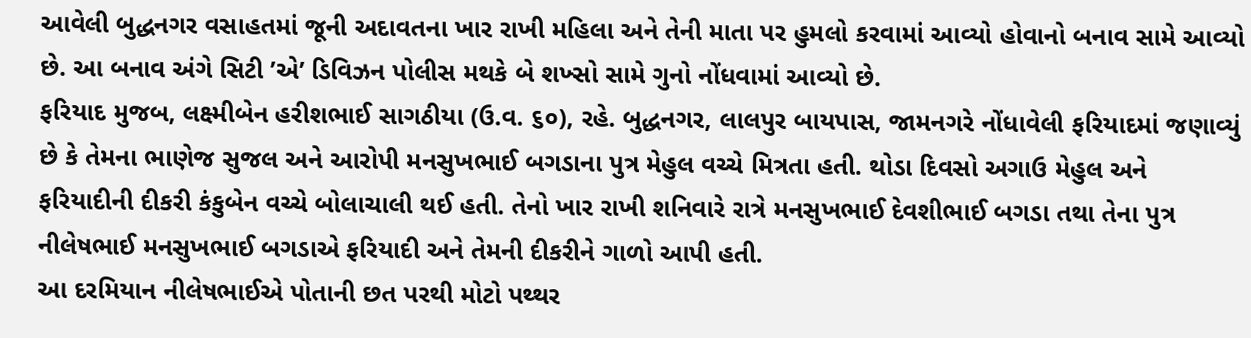આવેલી બુદ્ધનગર વસાહતમાં જૂની અદાવતના ખાર રાખી મહિલા અને તેની માતા પર હુમલો કરવામાં આવ્યો હોવાનો બનાવ સામે આવ્યો છે. આ બનાવ અંગે સિટી ’એ’ ડિવિઝન પોલીસ મથકે બે શખ્સો સામે ગુનો નોંધવામાં આવ્યો છે.
ફરિયાદ મુજબ, લક્ષ્મીબેન હરીશભાઈ સાગઠીયા (ઉ.વ. ૬૦), રહે. બુદ્ધનગર, લાલપુર બાયપાસ, જામનગરે નોંધાવેલી ફરિયાદમાં જણાવ્યું છે કે તેમના ભાણેજ સુજલ અને આરોપી મનસુખભાઈ બગડાના પુત્ર મેહુલ વચ્ચે મિત્રતા હતી. થોડા દિવસો અગાઉ મેહુલ અને ફરિયાદીની દીકરી કંકુબેન વચ્ચે બોલાચાલી થઈ હતી. તેનો ખાર રાખી શનિવારે રાત્રે મનસુખભાઈ દેવશીભાઈ બગડા તથા તેના પુત્ર નીલેષભાઈ મનસુખભાઈ બગડાએ ફરિયાદી અને તેમની દીકરીને ગાળો આપી હતી.
આ દરમિયાન નીલેષભાઈએ પોતાની છત પરથી મોટો પથ્થર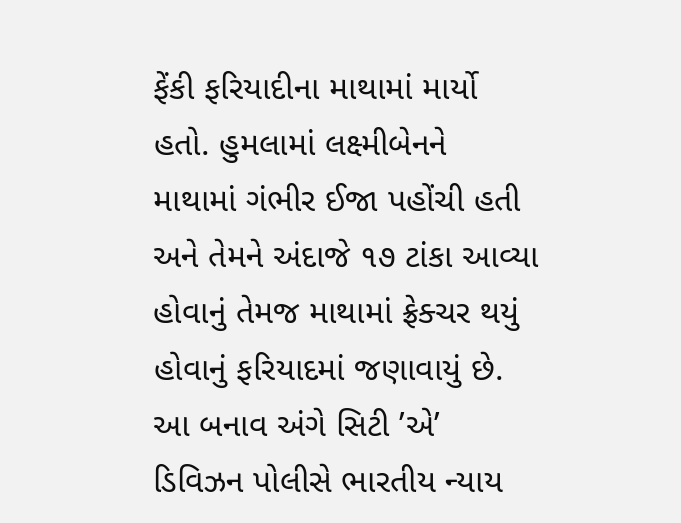ફેંકી ફરિયાદીના માથામાં માર્યો હતો. હુમલામાં લક્ષ્મીબેનને માથામાં ગંભીર ઈજા પહોંચી હતી અને તેમને અંદાજે ૧૭ ટાંકા આવ્યા હોવાનું તેમજ માથામાં ફ્રેક્ચર થયું હોવાનું ફરિયાદમાં જણાવાયું છે.
આ બનાવ અંગે સિટી ’એ’ ડિવિઝન પોલીસે ભારતીય ન્યાય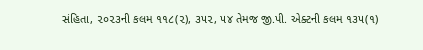સંહિતા, ૨૦૨૩ની કલમ ૧૧૮(૨), ૩૫૨, ૫૪ તેમજ જી.પી. એક્ટની કલમ ૧૩૫(૧)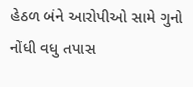હેઠળ બંને આરોપીઓ સામે ગુનો નોંધી વધુ તપાસ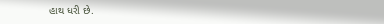હાથ ધરી છે.